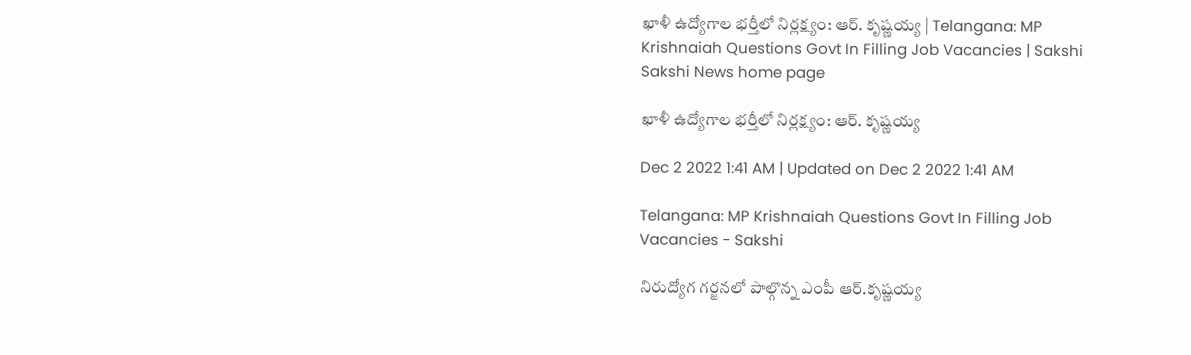ఖాళీ ఉద్యోగాల భర్తీలో నిర్లక్ష్యం: ఆర్‌. కృష్ణయ్య | Telangana: MP Krishnaiah Questions Govt In Filling Job Vacancies | Sakshi
Sakshi News home page

ఖాళీ ఉద్యోగాల భర్తీలో నిర్లక్ష్యం: ఆర్‌. కృష్ణయ్య

Dec 2 2022 1:41 AM | Updated on Dec 2 2022 1:41 AM

Telangana: MP Krishnaiah Questions Govt In Filling Job Vacancies - Sakshi

నిరుద్యోగ గర్జనలో పాల్గొన్న ఎంపీ ఆర్‌.కృష్ణయ్య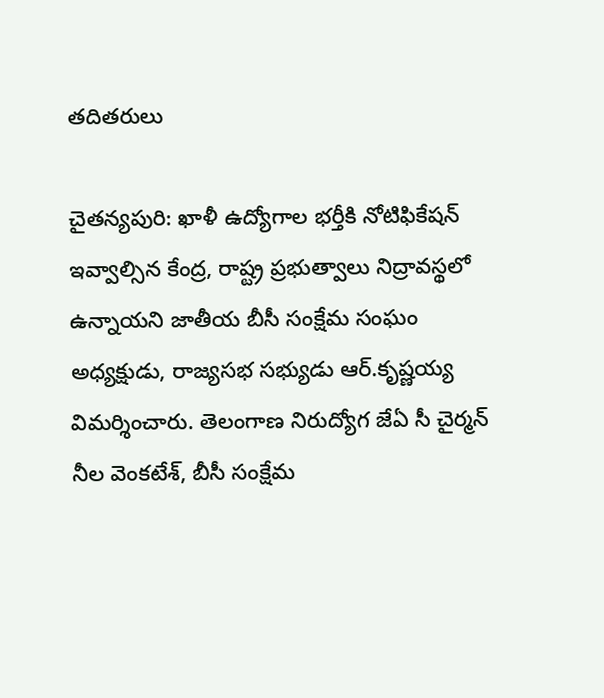తదితరులు

చైతన్యపురి: ఖాళీ ఉద్యోగాల భర్తీకి నోటిఫికేషన్‌ ఇవ్వాల్సిన కేంద్ర, రాష్ట్ర ప్రభుత్వాలు నిద్రావస్థలో ఉన్నాయని జాతీయ బీసీ సంక్షేమ సంఘం అధ్యక్షుడు, రాజ్యసభ సభ్యుడు ఆర్‌.కృష్ణయ్య విమర్శించారు. తెలంగాణ నిరుద్యోగ జేఏ సీ చైర్మన్‌ నీల వెంకటేశ్, బీసీ సంక్షేమ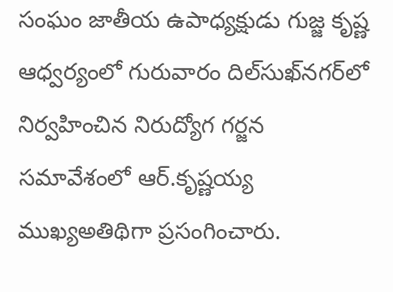సంఘం జాతీయ ఉపాధ్యక్షుడు గుజ్జ కృష్ణ ఆధ్వర్యంలో గురువారం దిల్‌సుఖ్‌నగర్‌లో నిర్వహించిన నిరుద్యోగ గర్జన సమావేశంలో ఆర్‌.కృష్ణయ్య ముఖ్యఅతిథిగా ప్రసంగించారు.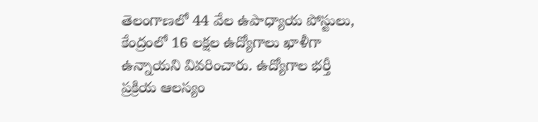తెలంగాణలో 44 వేల ఉపాధ్యాయ పోస్టులు, కేంద్రంలో 16 లక్షల ఉద్యోగాలు ఖాళీగా ఉన్నాయని వివరించారు. ఉద్యోగాల భర్తీ ప్రక్రియ ఆలస్యం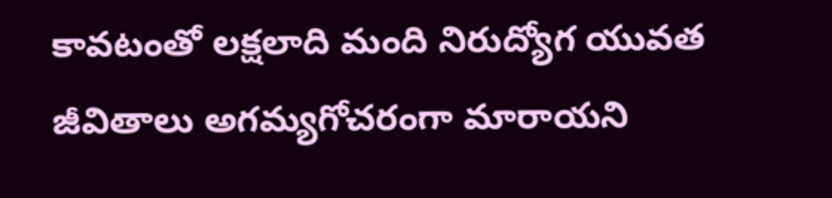కావటంతో లక్షలాది మంది నిరుద్యోగ యువత జీవితాలు అగమ్యగోచరంగా మారాయని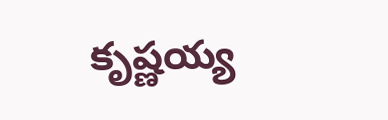కృష్ణయ్య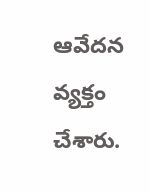ఆవేదన వ్యక్తం చేశారు.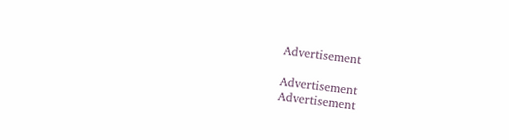Advertisement

Advertisement
Advertisement